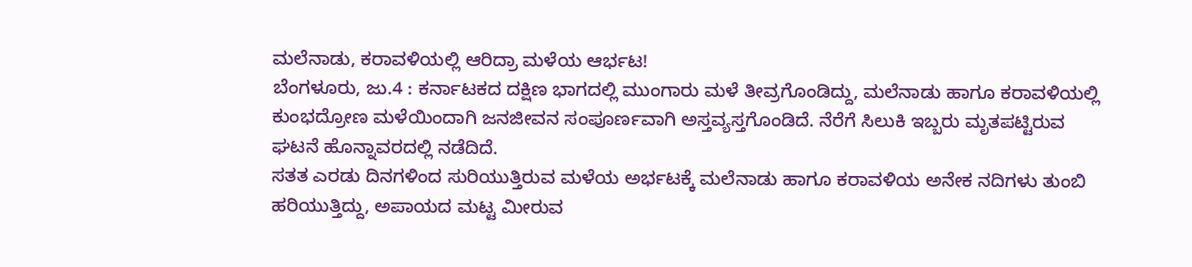ಮಲೆನಾಡು, ಕರಾವಳಿಯಲ್ಲಿ ಆರಿದ್ರಾ ಮಳೆಯ ಆರ್ಭಟ!
ಬೆಂಗಳೂರು, ಜು.4 : ಕರ್ನಾಟಕದ ದಕ್ಷಿಣ ಭಾಗದಲ್ಲಿ ಮುಂಗಾರು ಮಳೆ ತೀವ್ರಗೊಂಡಿದ್ದು, ಮಲೆನಾಡು ಹಾಗೂ ಕರಾವಳಿಯಲ್ಲಿ ಕುಂಭದ್ರೋಣ ಮಳೆಯಿಂದಾಗಿ ಜನಜೀವನ ಸಂಪೂರ್ಣವಾಗಿ ಅಸ್ತವ್ಯಸ್ತಗೊಂಡಿದೆ. ನೆರೆಗೆ ಸಿಲುಕಿ ಇಬ್ಬರು ಮೃತಪಟ್ಟಿರುವ ಘಟನೆ ಹೊನ್ನಾವರದಲ್ಲಿ ನಡೆದಿದೆ.
ಸತತ ಎರಡು ದಿನಗಳಿಂದ ಸುರಿಯುತ್ತಿರುವ ಮಳೆಯ ಅರ್ಭಟಕ್ಕೆ ಮಲೆನಾಡು ಹಾಗೂ ಕರಾವಳಿಯ ಅನೇಕ ನದಿಗಳು ತುಂಬಿ ಹರಿಯುತ್ತಿದ್ದು, ಅಪಾಯದ ಮಟ್ಟ ಮೀರುವ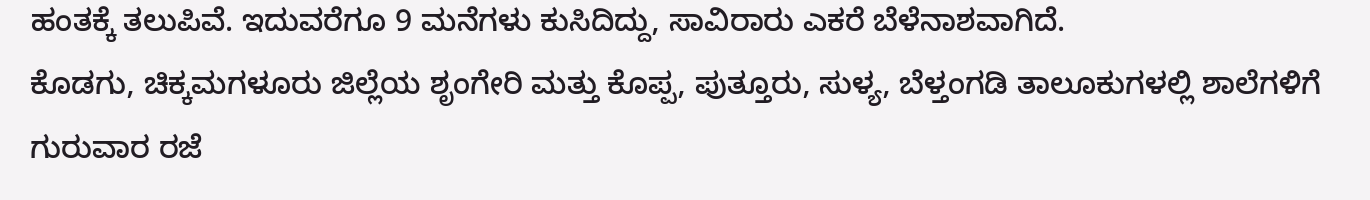ಹಂತಕ್ಕೆ ತಲುಪಿವೆ. ಇದುವರೆಗೂ 9 ಮನೆಗಳು ಕುಸಿದಿದ್ದು, ಸಾವಿರಾರು ಎಕರೆ ಬೆಳೆನಾಶವಾಗಿದೆ.
ಕೊಡಗು, ಚಿಕ್ಕಮಗಳೂರು ಜಿಲ್ಲೆಯ ಶೃಂಗೇರಿ ಮತ್ತು ಕೊಪ್ಪ, ಪುತ್ತೂರು, ಸುಳ್ಯ, ಬೆಳ್ತಂಗಡಿ ತಾಲೂಕುಗಳಲ್ಲಿ ಶಾಲೆಗಳಿಗೆ ಗುರುವಾರ ರಜೆ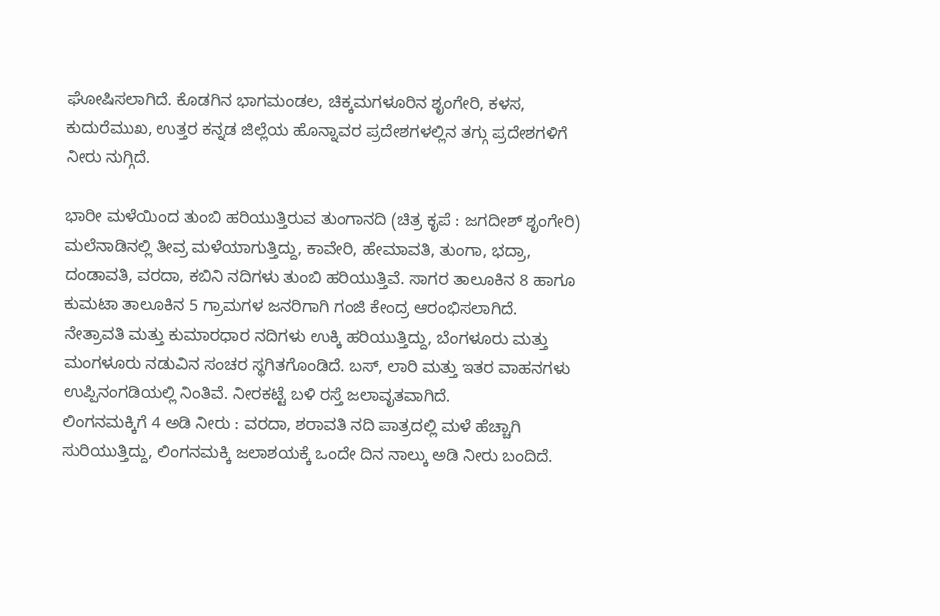ಘೋಷಿಸಲಾಗಿದೆ. ಕೊಡಗಿನ ಭಾಗಮಂಡಲ, ಚಿಕ್ಕಮಗಳೂರಿನ ಶೃಂಗೇರಿ, ಕಳಸ, ಕುದುರೆಮುಖ, ಉತ್ತರ ಕನ್ನಡ ಜಿಲ್ಲೆಯ ಹೊನ್ನಾವರ ಪ್ರದೇಶಗಳಲ್ಲಿನ ತಗ್ಗು ಪ್ರದೇಶಗಳಿಗೆ ನೀರು ನುಗ್ಗಿದೆ.

ಭಾರೀ ಮಳೆಯಿಂದ ತುಂಬಿ ಹರಿಯುತ್ತಿರುವ ತುಂಗಾನದಿ (ಚಿತ್ರ ಕೃಪೆ : ಜಗದೀಶ್ ಶೃಂಗೇರಿ)
ಮಲೆನಾಡಿನಲ್ಲಿ ತೀವ್ರ ಮಳೆಯಾಗುತ್ತಿದ್ದು, ಕಾವೇರಿ, ಹೇಮಾವತಿ, ತುಂಗಾ, ಭದ್ರಾ, ದಂಡಾವತಿ, ವರದಾ, ಕಬಿನಿ ನದಿಗಳು ತುಂಬಿ ಹರಿಯುತ್ತಿವೆ. ಸಾಗರ ತಾಲೂಕಿನ 8 ಹಾಗೂ ಕುಮಟಾ ತಾಲೂಕಿನ 5 ಗ್ರಾಮಗಳ ಜನರಿಗಾಗಿ ಗಂಜಿ ಕೇಂದ್ರ ಆರಂಭಿಸಲಾಗಿದೆ.
ನೇತ್ರಾವತಿ ಮತ್ತು ಕುಮಾರಧಾರ ನದಿಗಳು ಉಕ್ಕಿ ಹರಿಯುತ್ತಿದ್ದು, ಬೆಂಗಳೂರು ಮತ್ತು ಮಂಗಳೂರು ನಡುವಿನ ಸಂಚರ ಸ್ಥಗಿತಗೊಂಡಿದೆ. ಬಸ್, ಲಾರಿ ಮತ್ತು ಇತರ ವಾಹನಗಳು ಉಪ್ಪಿನಂಗಡಿಯಲ್ಲಿ ನಿಂತಿವೆ. ನೀರಕಟ್ಟೆ ಬಳಿ ರಸ್ತೆ ಜಲಾವೃತವಾಗಿದೆ.
ಲಿಂಗನಮಕ್ಕಿಗೆ 4 ಅಡಿ ನೀರು : ವರದಾ, ಶರಾವತಿ ನದಿ ಪಾತ್ರದಲ್ಲಿ ಮಳೆ ಹೆಚ್ಚಾಗಿ ಸುರಿಯುತ್ತಿದ್ದು, ಲಿಂಗನಮಕ್ಕಿ ಜಲಾಶಯಕ್ಕೆ ಒಂದೇ ದಿನ ನಾಲ್ಕು ಅಡಿ ನೀರು ಬಂದಿದೆ.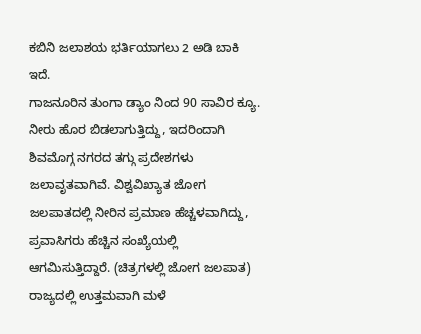ಕಬಿನಿ ಜಲಾಶಯ ಭರ್ತಿಯಾಗಲು 2 ಅಡಿ ಬಾಕಿ ಇದೆ.
ಗಾಜನೂರಿನ ತುಂಗಾ ಡ್ಯಾಂ ನಿಂದ 90 ಸಾವಿರ ಕ್ಯೂ. ನೀರು ಹೊರ ಬಿಡಲಾಗುತ್ತಿದ್ದು, ಇದರಿಂದಾಗಿ ಶಿವಮೊಗ್ಗ ನಗರದ ತಗ್ಗು ಪ್ರದೇಶಗಳು ಜಲಾವೃತವಾಗಿವೆ. ವಿಶ್ವವಿಖ್ಯಾತ ಜೋಗ ಜಲಪಾತದಲ್ಲಿ ನೀರಿನ ಪ್ರಮಾಣ ಹೆಚ್ಚಳವಾಗಿದ್ದು, ಪ್ರವಾಸಿಗರು ಹೆಚ್ಚಿನ ಸಂಖ್ಯೆಯಲ್ಲಿ ಆಗಮಿಸುತ್ತಿದ್ದಾರೆ. (ಚಿತ್ರಗಳಲ್ಲಿ ಜೋಗ ಜಲಪಾತ)
ರಾಜ್ಯದಲ್ಲಿ ಉತ್ತಮವಾಗಿ ಮಳೆ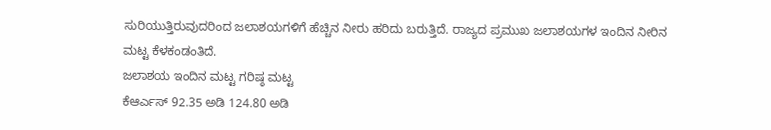ಸುರಿಯುತ್ತಿರುವುದರಿಂದ ಜಲಾಶಯಗಳಿಗೆ ಹೆಚ್ಚಿನ ನೀರು ಹರಿದು ಬರುತ್ತಿದೆ. ರಾಜ್ಯದ ಪ್ರಮುಖ ಜಲಾಶಯಗಳ ಇಂದಿನ ನೀರಿನ ಮಟ್ಟ ಕೆಳಕಂಡಂತಿದೆ.
ಜಲಾಶಯ ಇಂದಿನ ಮಟ್ಟ ಗರಿಷ್ಠ ಮಟ್ಟ
ಕೆಆರ್ಎಸ್ 92.35 ಅಡಿ 124.80 ಅಡಿ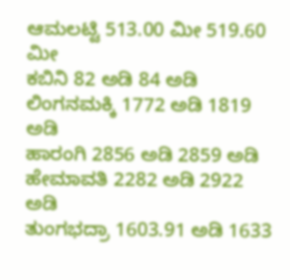ಆಮಲಟ್ಟಿ 513.00 ಮೀ 519.60 ಮೀ
ಕಬಿನಿ 82 ಅಡಿ 84 ಅಡಿ
ಲಿಂಗನಮಕ್ಕಿ 1772 ಅಡಿ 1819 ಅಡಿ
ಹಾರಂಗಿ 2856 ಅಡಿ 2859 ಅಡಿ
ಹೇಮಾವತಿ 2282 ಅಡಿ 2922 ಅಡಿ
ತುಂಗಭದ್ರಾ 1603.91 ಅಡಿ 1633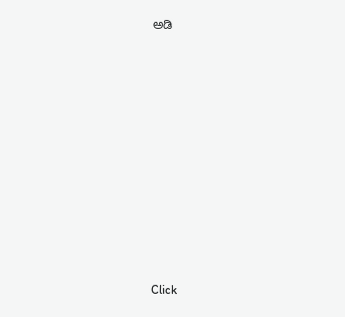ಅಡಿ












Click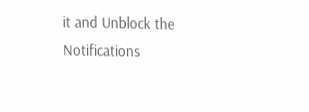it and Unblock the Notifications